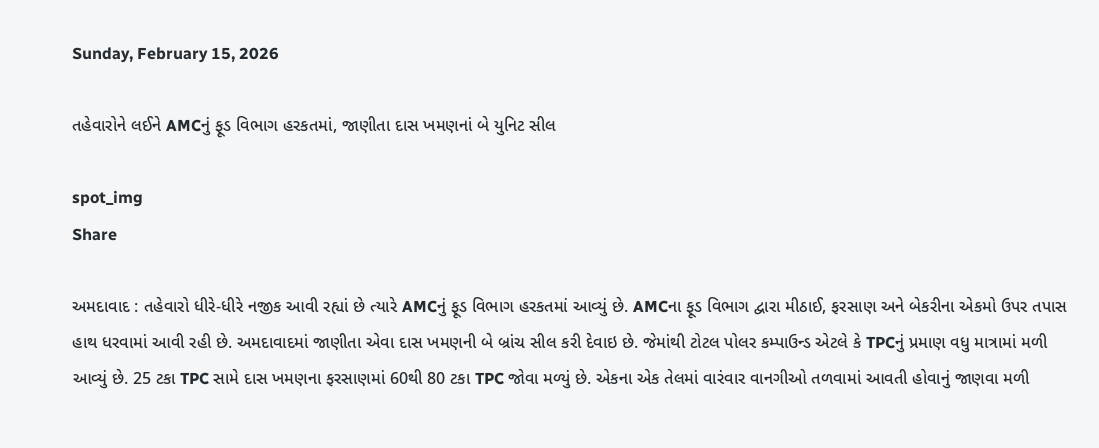Sunday, February 15, 2026

તહેવારોને લઈને AMCનું ફૂડ વિભાગ હરકતમાં, જાણીતા દાસ ખમણનાં બે યુનિટ સીલ

spot_img
Share

અમદાવાદ : તહેવારો ધીરે-ધીરે નજીક આવી રહ્યાં છે ત્યારે AMCનું ફૂડ વિભાગ હરકતમાં આવ્યું છે. AMCના ફૂડ વિભાગ દ્વારા મીઠાઈ, ફરસાણ અને બેકરીના એકમો ઉપર તપાસ હાથ ધરવામાં આવી રહી છે. અમદાવાદમાં જાણીતા એવા દાસ ખમણની બે બ્રાંચ સીલ કરી દેવાઇ છે. જેમાંથી ટોટલ પોલર કમ્પાઉન્ડ એટલે કે TPCનું પ્રમાણ વધુ માત્રામાં મળી આવ્યું છે. 25 ટકા TPC સામે દાસ ખમણના ફરસાણમાં 60થી 80 ટકા TPC જોવા મળ્યું છે. એકના એક તેલમાં વારંવાર વાનગીઓ તળવામાં આવતી હોવાનું જાણવા મળી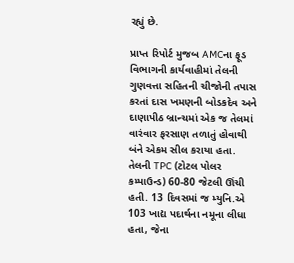રહ્યું છે.

પ્રાપ્ત રિપોર્ટ મુજબ AMCના ફૂડ વિભાગની કાર્યવાહીમાં તેલની ગુણવત્તા સહિતની ચીજોની તપાસ કરતાં દાસ ખમણની બોડકદેવ અને દાણાપીઠ બ્રાન્ચમાં એક જ તેલમાં વારંવાર ફરસાણ તળાતું હોવાથી બંને એકમ સીલ કરાયા હતા. તેલની TPC (ટોટલ પોલર કમ્પાઉન્ડ) 60-80 જેટલી ઊંચી હતી. 13 દિવસમાં જ મ્યુનિ.એ 103 ખાદ્ય પદાર્થના નમૂના લીધા હતા, જેના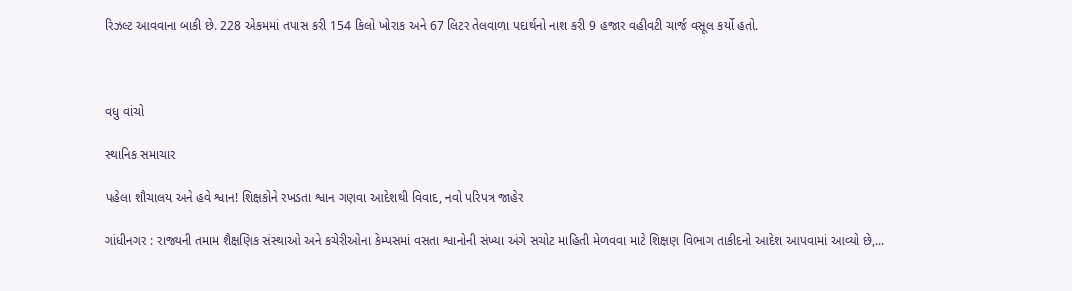રિઝલ્ટ આવવાના બાકી છે. 228 એકમમાં તપાસ કરી 154 કિલો ખોરાક અને 67 લિટર તેલવાળા પદાર્થનો નાશ કરી 9 હજાર વહીવટી ચાર્જ વસૂલ કર્યો હતો.



વધુ વાંચો

સ્થાનિક સમાચાર

પહેલા શૌચાલય અને હવે શ્વાન! શિક્ષકોને રખડતા શ્વાન ગણવા આદેશથી વિવાદ, નવો પરિપત્ર જાહેર

ગાંધીનગર : રાજ્યની તમામ શૈક્ષણિક સંસ્થાઓ અને કચેરીઓના કેમ્પસમાં વસતા શ્વાનોની સંખ્યા અંગે સચોટ માહિતી મેળવવા માટે શિક્ષણ વિભાગ તાકીદનો આદેશ આપવામાં આવ્યો છે,...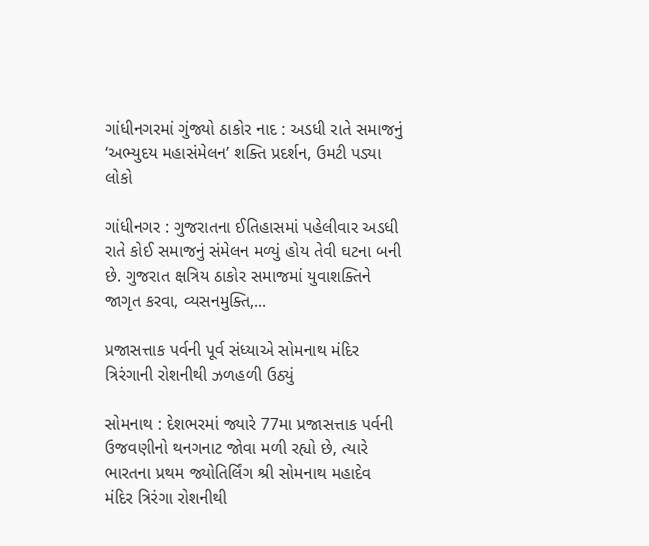ગાંધીનગરમાં ગુંજ્યો ઠાકોર નાદ : અડધી રાતે સમાજનું ‘અભ્યુદય મહાસંમેલન’ શક્તિ પ્રદર્શન, ઉમટી પડ્યા લોકો

ગાંધીનગર : ગુજરાતના ઈતિહાસમાં પહેલીવાર અડધી રાતે કોઈ સમાજનું સંમેલન મળ્યું હોય તેવી ઘટના બની છે. ગુજરાત ક્ષત્રિય ઠાકોર સમાજમાં યુવાશક્તિને જાગૃત કરવા, વ્યસનમુક્તિ,...

પ્રજાસત્તાક પર્વની પૂર્વ સંધ્યાએ સોમનાથ મંદિર ત્રિરંગાની રોશનીથી ઝળહળી ઉઠ્યું

સોમનાથ : દેશભરમાં જ્યારે 77મા પ્રજાસત્તાક પર્વની ઉજવણીનો થનગનાટ જોવા મળી રહ્યો છે, ત્યારે ભારતના પ્રથમ જ્યોતિર્લિંગ શ્રી સોમનાથ મહાદેવ મંદિર ત્રિરંગા રોશનીથી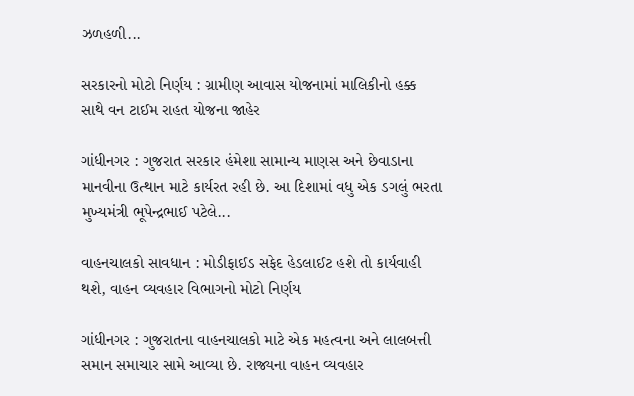ઝળહળી...

સરકારનો મોટો નિર્ણય : ગ્રામીણ આવાસ યોજનામાં માલિકીનો હક્ક સાથે વન ટાઈમ રાહત યોજના જાહેર

ગાંધીનગર : ગુજરાત સરકાર હંમેશા સામાન્ય માણસ અને છેવાડાના માનવીના ઉત્થાન માટે કાર્યરત રહી છે. આ દિશામાં વધુ એક ડગલું ભરતા મુખ્યમંત્રી ભૂપેન્દ્રભાઈ પટેલે...

વાહનચાલકો સાવધાન : મોડીફાઈડ સફેદ હેડલાઈટ હશે તો કાર્યવાહી થશે, વાહન વ્યવહાર વિભાગનો મોટો નિર્ણય

ગાંધીનગર : ગુજરાતના વાહનચાલકો માટે એક મહત્વના અને લાલબત્તી સમાન સમાચાર સામે આવ્યા છે. રાજ્યના વાહન વ્યવહાર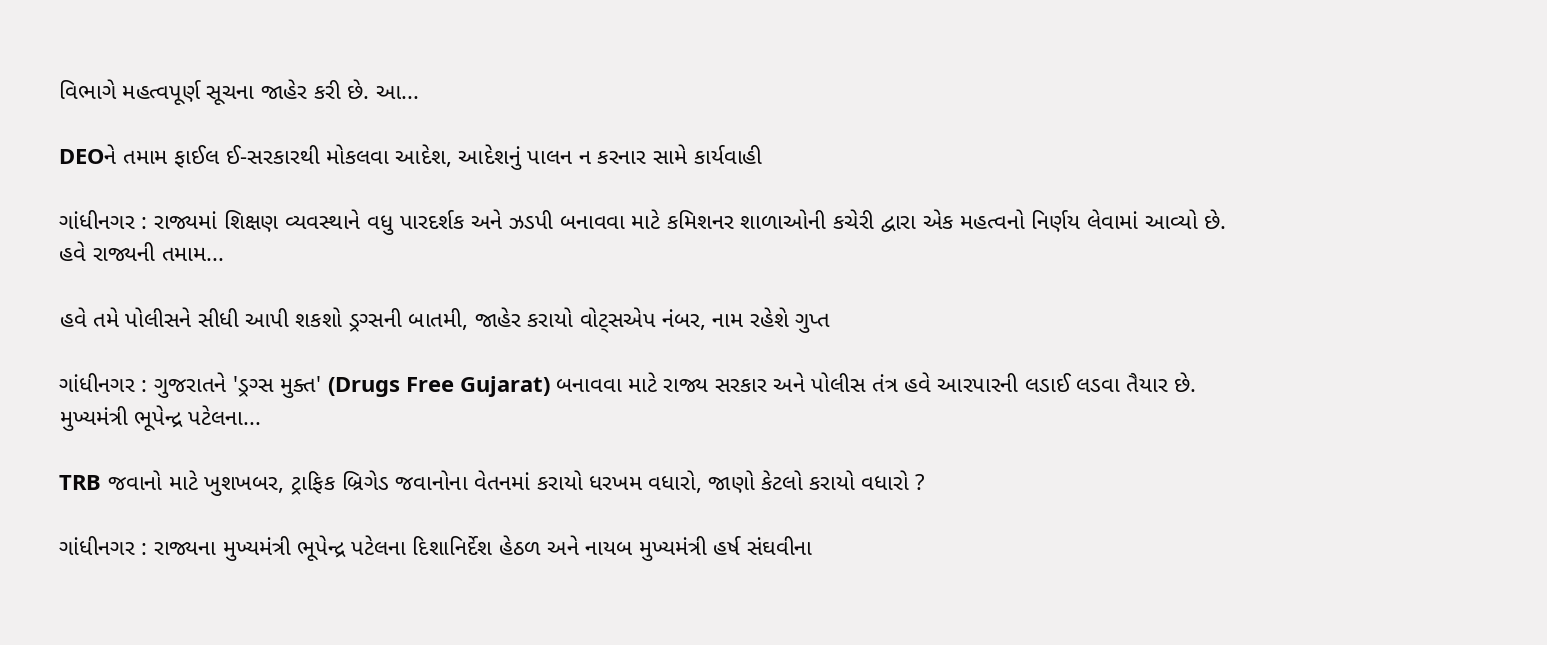વિભાગે મહત્વપૂર્ણ સૂચના જાહેર કરી છે. આ...

DEOને તમામ ફાઈલ ઈ-સરકારથી મોકલવા આદેશ, આદેશનું પાલન ન કરનાર સામે કાર્યવાહી

ગાંધીનગર : રાજ્યમાં શિક્ષણ વ્યવસ્થાને વધુ પારદર્શક અને ઝડપી બનાવવા માટે કમિશનર શાળાઓની કચેરી દ્વારા એક મહત્વનો નિર્ણય લેવામાં આવ્યો છે. હવે રાજ્યની તમામ...

હવે તમે પોલીસને સીધી આપી શકશો ડ્રગ્સની બાતમી, જાહેર કરાયો વોટ્સએપ નંબર, નામ રહેશે ગુપ્ત

ગાંધીનગર : ગુજરાતને 'ડ્રગ્સ મુક્ત' (Drugs Free Gujarat) બનાવવા માટે રાજ્ય સરકાર અને પોલીસ તંત્ર હવે આરપારની લડાઈ લડવા તૈયાર છે. મુખ્યમંત્રી ભૂપેન્દ્ર પટેલના...

TRB જવાનો માટે ખુશખબર, ટ્રાફિક બ્રિગેડ જવાનોના વેતનમાં કરાયો ધરખમ વધારો, જાણો કેટલો કરાયો વધારો ?

ગાંધીનગર : રાજ્યના મુખ્યમંત્રી ભૂપેન્દ્ર પટેલના દિશાનિર્દેશ હેઠળ અને નાયબ મુખ્યમંત્રી હર્ષ સંઘવીના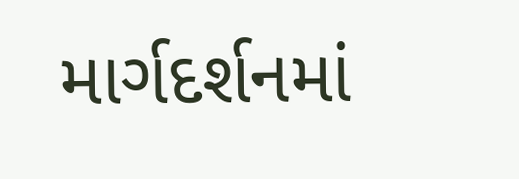માર્ગદર્શનમાં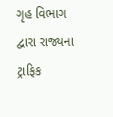ગૃહ વિભાગ દ્વારા રાજ્યના ટ્રાફિક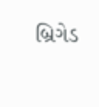બ્રિગેડ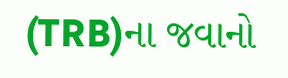(TRB)ના જવાનો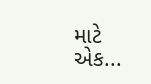માટે એક...